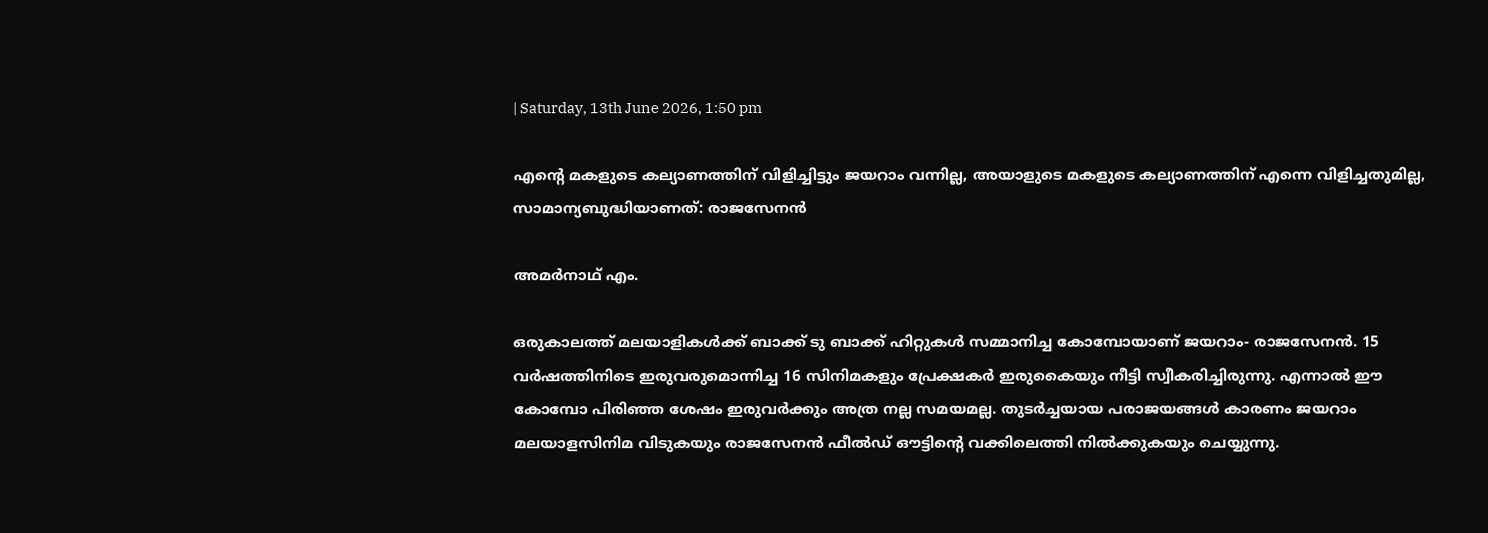| Saturday, 13th June 2026, 1:50 pm

എന്റെ മകളുടെ കല്യാണത്തിന് വിളിച്ചിട്ടും ജയറാം വന്നില്ല, അയാളുടെ മകളുടെ കല്യാണത്തിന് എന്നെ വിളിച്ചതുമില്ല, സാമാന്യബുദ്ധിയാണത്: രാജസേനന്‍

അമര്‍നാഥ് എം.

ഒരുകാലത്ത് മലയാളികള്‍ക്ക് ബാക്ക് ടു ബാക്ക് ഹിറ്റുകള്‍ സമ്മാനിച്ച കോമ്പോയാണ് ജയറാം- രാജസേനന്‍. 15 വര്‍ഷത്തിനിടെ ഇരുവരുമൊന്നിച്ച 16 സിനിമകളും പ്രേക്ഷകര്‍ ഇരുകൈയും നീട്ടി സ്വീകരിച്ചിരുന്നു. എന്നാല്‍ ഈ കോമ്പോ പിരിഞ്ഞ ശേഷം ഇരുവര്‍ക്കും അത്ര നല്ല സമയമല്ല. തുടര്‍ച്ചയായ പരാജയങ്ങള്‍ കാരണം ജയറാം മലയാളസിനിമ വിടുകയും രാജസേനന്‍ ഫീല്‍ഡ് ഔട്ടിന്റെ വക്കിലെത്തി നില്‍ക്കുകയും ചെയ്യുന്നു.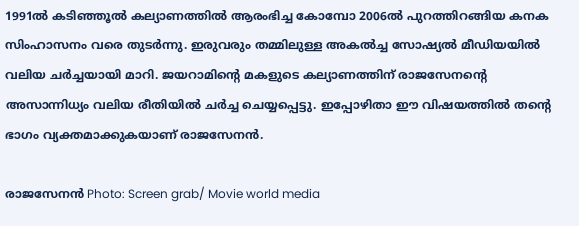1991ല്‍ കടിഞ്ഞൂല്‍ കല്യാണത്തില്‍ ആരംഭിച്ച കോമ്പോ 2006ല്‍ പുറത്തിറങ്ങിയ കനക സിംഹാസനം വരെ തുടര്‍ന്നു. ഇരുവരും തമ്മിലുള്ള അകല്‍ച്ച സോഷ്യല്‍ മീഡിയയില്‍ വലിയ ചര്‍ച്ചയായി മാറി. ജയറാമിന്റെ മകളുടെ കല്യാണത്തിന് രാജസേനന്റെ അസാന്നിധ്യം വലിയ രീതിയില്‍ ചര്‍ച്ച ചെയ്യപ്പെട്ടു. ഇപ്പോഴിതാ ഈ വിഷയത്തില്‍ തന്റെ ഭാഗം വ്യക്തമാക്കുകയാണ് രാജസേനന്‍.

രാജസേനന്‍ Photo: Screen grab/ Movie world media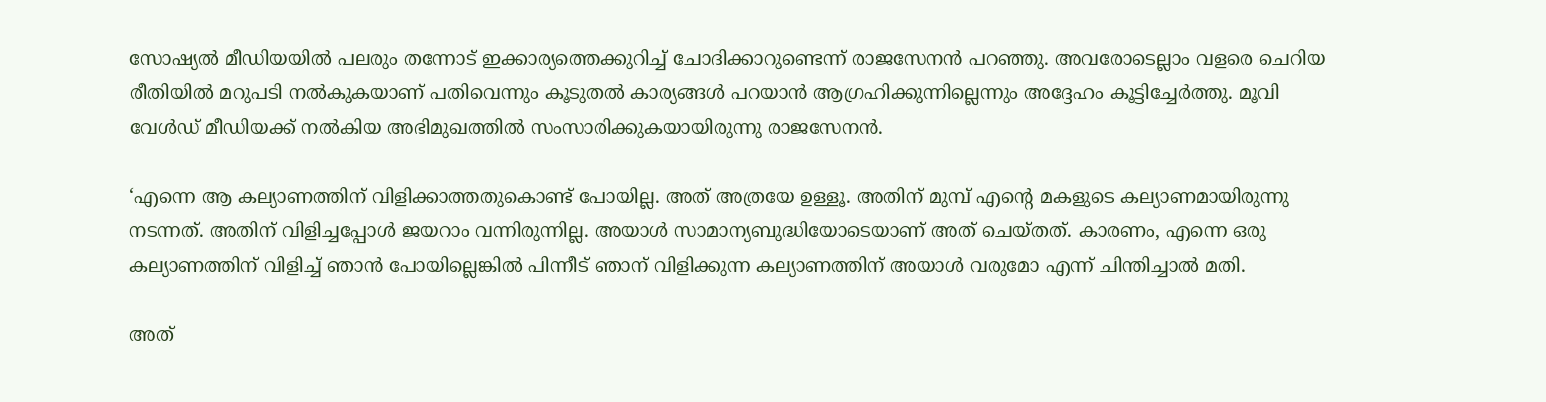സോഷ്യല്‍ മീഡിയയില്‍ പലരും തന്നോട് ഇക്കാര്യത്തെക്കുറിച്ച് ചോദിക്കാറുണ്ടെന്ന് രാജസേനന്‍ പറഞ്ഞു. അവരോടെല്ലാം വളരെ ചെറിയ രീതിയില്‍ മറുപടി നല്‍കുകയാണ് പതിവെന്നും കൂടുതല്‍ കാര്യങ്ങള്‍ പറയാന്‍ ആഗ്രഹിക്കുന്നില്ലെന്നും അദ്ദേഹം കൂട്ടിച്ചേര്‍ത്തു. മൂവി വേള്‍ഡ് മീഡിയക്ക് നല്‍കിയ അഭിമുഖത്തില്‍ സംസാരിക്കുകയായിരുന്നു രാജസേനന്‍.

‘എന്നെ ആ കല്യാണത്തിന് വിളിക്കാത്തതുകൊണ്ട് പോയില്ല. അത് അത്രയേ ഉള്ളൂ. അതിന് മുമ്പ് എന്റെ മകളുടെ കല്യാണമായിരുന്നു നടന്നത്. അതിന് വിളിച്ചപ്പോള്‍ ജയറാം വന്നിരുന്നില്ല. അയാള്‍ സാമാന്യബുദ്ധിയോടെയാണ് അത് ചെയ്തത്. കാരണം, എന്നെ ഒരു കല്യാണത്തിന് വിളിച്ച് ഞാന്‍ പോയില്ലെങ്കില്‍ പിന്നീട് ഞാന് വിളിക്കുന്ന കല്യാണത്തിന് അയാള്‍ വരുമോ എന്ന് ചിന്തിച്ചാല്‍ മതി.

അത്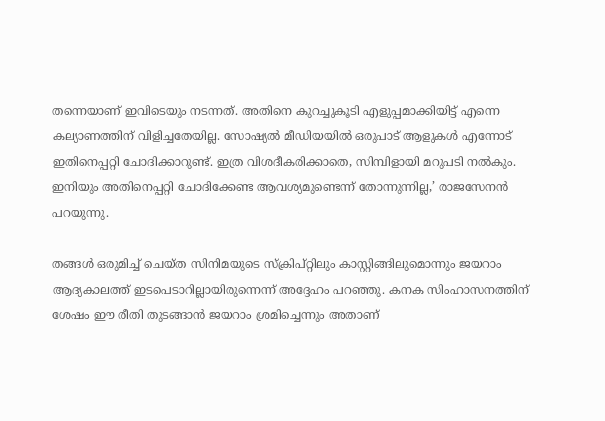തന്നെയാണ് ഇവിടെയും നടന്നത്. അതിനെ കുറച്ചുകൂടി എളുപ്പമാക്കിയിട്ട് എന്നെ കല്യാണത്തിന് വിളിച്ചതേയില്ല. സോഷ്യല്‍ മീഡിയയില്‍ ഒരുപാട് ആളുകള്‍ എന്നോട് ഇതിനെപ്പറ്റി ചോദിക്കാറുണ്ട്. ഇത്ര വിശദീകരിക്കാതെ, സിമ്പിളായി മറുപടി നല്‍കും. ഇനിയും അതിനെപ്പറ്റി ചോദിക്കേണ്ട ആവശ്യമുണ്ടെന്ന് തോന്നുന്നില്ല,’ രാജസേനന്‍ പറയുന്നു.

തങ്ങള്‍ ഒരുമിച്ച് ചെയ്ത സിനിമയുടെ സ്‌ക്രിപ്റ്റിലും കാസ്റ്റിങ്ങിലുമൊന്നും ജയറാം ആദ്യകാലത്ത് ഇടപെടാറില്ലായിരുന്നെന്ന് അദ്ദേഹം പറഞ്ഞു. കനക സിംഹാസനത്തിന് ശേഷം ഈ രീതി തുടങ്ങാന്‍ ജയറാം ശ്രമിച്ചെന്നും അതാണ്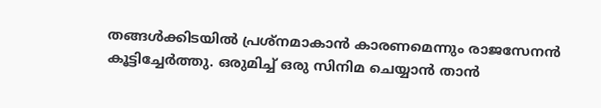തങ്ങള്‍ക്കിടയില്‍ പ്രശ്‌നമാകാന്‍ കാരണമെന്നും രാജസേനന്‍ കൂട്ടിച്ചേര്‍ത്തു. ഒരുമിച്ച് ഒരു സിനിമ ചെയ്യാന്‍ താന്‍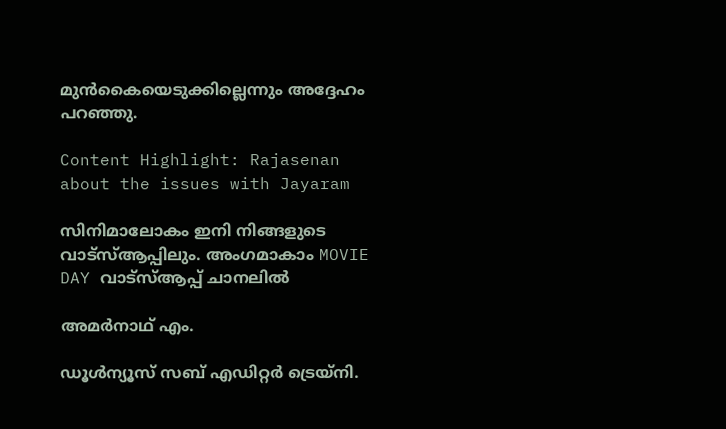മുന്‍കൈയെടുക്കില്ലെന്നും അദ്ദേഹം പറഞ്ഞു.

Content Highlight: Rajasenan about the issues with Jayaram

സിനിമാലോകം ഇനി നിങ്ങളുടെ വാട്സ്ആപ്പിലും. അംഗമാകാം MOVIE DAY വാട്സ്ആപ്പ് ചാനലിൽ

അമര്‍നാഥ് എം.

ഡൂള്‍ന്യൂസ് സബ് എഡിറ്റര്‍ ട്രെയ്‌നി.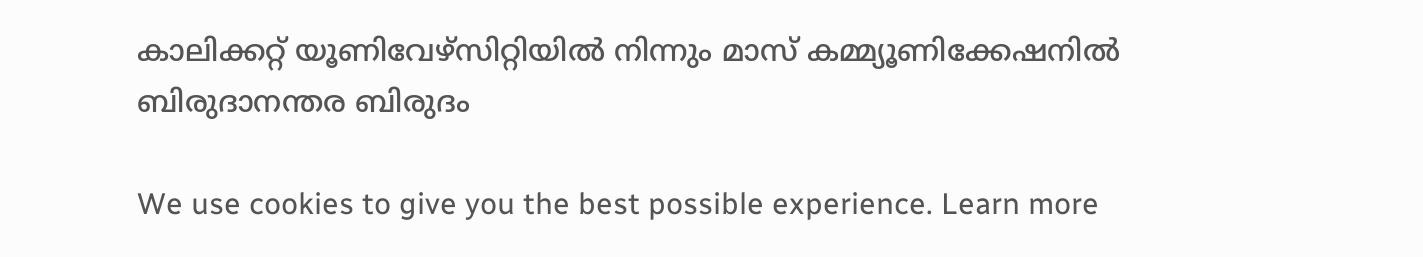കാലിക്കറ്റ് യൂണിവേഴ്‌സിറ്റിയില്‍ നിന്നും മാസ് കമ്മ്യൂണിക്കേഷനില്‍ ബിരുദാനന്തര ബിരുദം

We use cookies to give you the best possible experience. Learn more